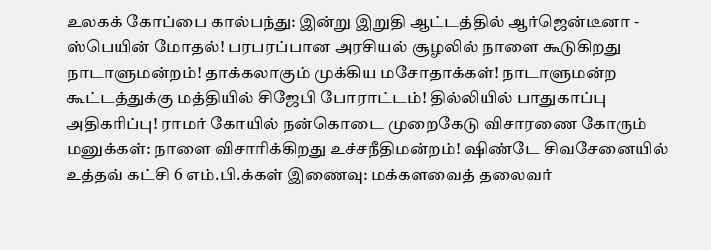உலகக் கோப்பை கால்பந்து: இன்று இறுதி ஆட்டத்தில் ஆர்ஜென்டீனா - ஸ்பெயின் மோதல்! பரபரப்பான அரசியல் சூழலில் நாளை கூடுகிறது நாடாளுமன்றம்! தாக்கலாகும் முக்கிய மசோதாக்கள்! நாடாளுமன்ற கூட்டத்துக்கு மத்தியில் சிஜேபி போராட்டம்! தில்லியில் பாதுகாப்பு அதிகரிப்பு! ராமர் கோயில் நன்கொடை முறைகேடு விசாரணை கோரும் மனுக்கள்: நாளை விசாரிக்கிறது உச்சநீதிமன்றம்! ஷிண்டே சிவசேனையில் உத்தவ் கட்சி 6 எம்.பி.க்கள் இணைவு: மக்களவைத் தலைவர்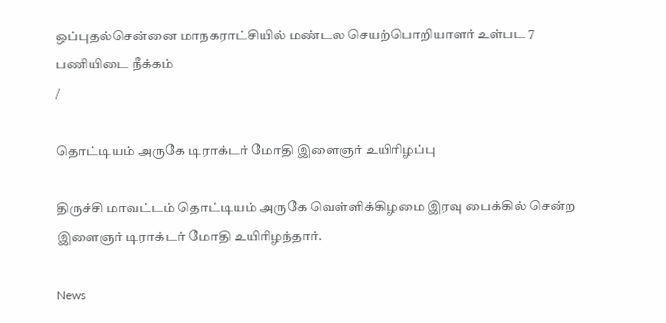ஒப்புதல்சென்னை மாநகராட்சியில் மண்டல செயற்பொறியாளர் உள்பட 7 பணியிடை நீக்கம்
/

தொட்டியம் அருகே டிராக்டர் மோதி இளைஞர் உயிரிழப்பு

திருச்சி மாவட்டம் தொட்டியம் அருகே வெள்ளிக்கிழமை இரவு பைக்கில் சென்ற இளைஞர் டிராக்டர் மோதி உயிரிழந்தார்.

News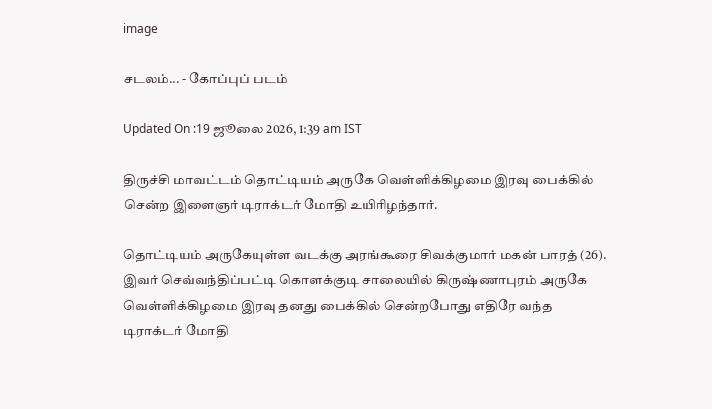image

சடலம்... - கோப்புப் படம்

Updated On :19 ஜூலை 2026, 1:39 am IST

திருச்சி மாவட்டம் தொட்டியம் அருகே வெள்ளிக்கிழமை இரவு பைக்கில் சென்ற இளைஞர் டிராக்டர் மோதி உயிரிழந்தார்.

தொட்டியம் அருகேயுள்ள வடக்கு அரங்கூரை சிவக்குமார் மகன் பாரத் (26). இவர் செவ்வந்திப்பட்டி கொளக்குடி சாலையில் கிருஷ்ணாபுரம் அருகே வெள்ளிக்கிழமை இரவு தனது பைக்கில் சென்றபோது எதிரே வந்த டிராக்டர் மோதி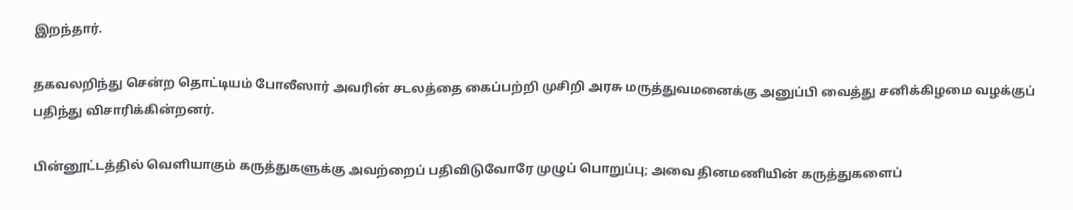இறந்தார்.

தகவலறிந்து சென்ற தொட்டியம் போலீஸார் அவரின் சடலத்தை கைப்பற்றி முசிறி அரசு மருத்துவமனைக்கு அனுப்பி வைத்து சனிக்கிழமை வழக்குப் பதிந்து விசாரிக்கின்றனர்.

பின்னூட்டத்தில் வெளியாகும் கருத்துகளுக்கு அவற்றைப் பதிவிடுவோரே முழுப் பொறுப்பு; அவை தினமணியின் கருத்துகளைப்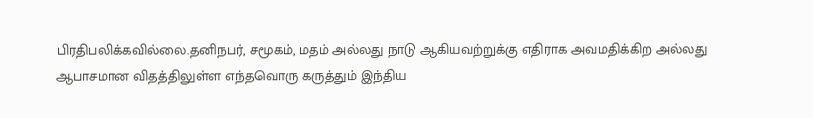பிரதிபலிக்கவில்லை.தனிநபர், சமூகம், மதம் அல்லது நாடு ஆகியவற்றுக்கு எதிராக அவமதிக்கிற அல்லது ஆபாசமான விதத்திலுள்ள எந்தவொரு கருத்தும் இந்திய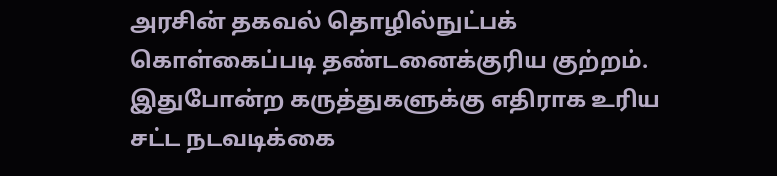அரசின் தகவல் தொழில்நுட்பக் கொள்கைப்படி தண்டனைக்குரிய குற்றம். இதுபோன்ற கருத்துகளுக்கு எதிராக உரிய சட்ட நடவடிக்கை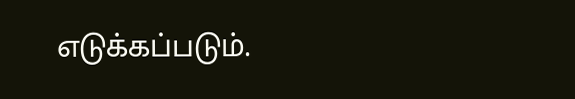எடுக்கப்படும்.